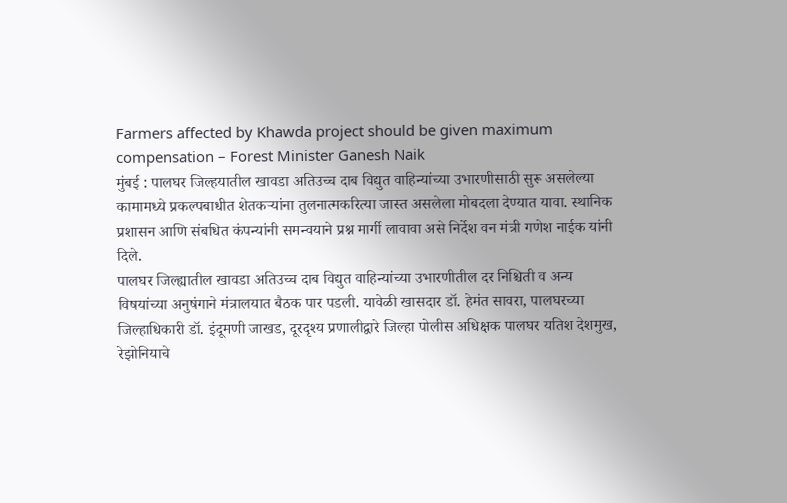Farmers affected by Khawda project should be given maximum compensation – Forest Minister Ganesh Naik
मुंबई : पालघर जिल्हयातील खावडा अतिउच्च दाब विद्युत वाहिन्यांच्या उभारणीसाठी सुरू असलेल्या कामामध्ये प्रकल्पबाधीत शेतकऱ्यांना तुलनात्मकरित्या जास्त असलेला मोबदला देण्यात यावा. स्थानिक प्रशासन आणि संबधित कंपन्यांनी समन्वयाने प्रश्न मार्गी लावावा असे निर्देश वन मंत्री गणेश नाईक यांनी दिले.
पालघर जिल्ह्यातील खावडा अतिउच्च दाब विद्युत वाहिन्यांच्या उभारणीतील दर निश्चिती व अन्य विषयांच्या अनुषंगाने मंत्रालयात बैठक पार पडली. यावेळी खासदार डॉ. हेमंत सावरा, पालघरच्या जिल्हाधिकारी डॉ. इंदूमणी जाखड, दूरदृश्य प्रणालीद्वारे जिल्हा पोलीस अधिक्षक पालघर यतिश देशमुख, रेझोनियाचे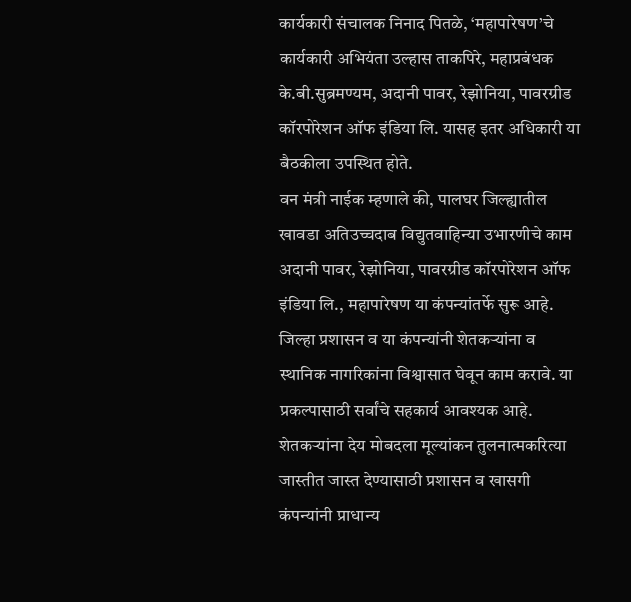कार्यकारी संचालक निनाद पितळे, ‘महापारेषण’चे कार्यकारी अभियंता उल्हास ताकपिरे, महाप्रबंधक के.बी.सुब्रमण्यम, अदानी पावर, रेझोनिया, पावरग्रीड कॉरपोरेशन ऑफ इंडिया लि. यासह इतर अधिकारी या बैठकीला उपस्थित होते.
वन मंत्री नाईक म्हणाले की, पालघर जिल्ह्यातील खावडा अतिउच्चदाब विद्युतवाहिन्या उभारणीचे काम अदानी पावर, रेझोनिया, पावरग्रीड कॉरपोरेशन ऑफ इंडिया लि., महापारेषण या कंपन्यांतर्फे सुरू आहे. जिल्हा प्रशासन व या कंपन्यांनी शेतकऱ्यांना व स्थानिक नागरिकांना विश्वासात घेवून काम करावे. या प्रकल्पासाठी सर्वांचे सहकार्य आवश्यक आहे. शेतकऱ्यांना देय मोबदला मूल्यांकन तुलनात्मकरित्या जास्तीत जास्त देण्यासाठी प्रशासन व खासगी कंपन्यांनी प्राधान्य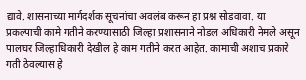द्यावे. शासनाच्या मार्गदर्शक सूचनांचा अवलंब करून हा प्रश्न सोडवावा. या प्रकल्पाची कामे गतीने करण्यासाठी जिल्हा प्रशासनाने नोडल अधिकारी नेमले असून पालघर जिल्हाधिकारी देखील हे काम गतीने करत आहेत. कामाची अशाच प्रकारे गती ठेवल्यास हे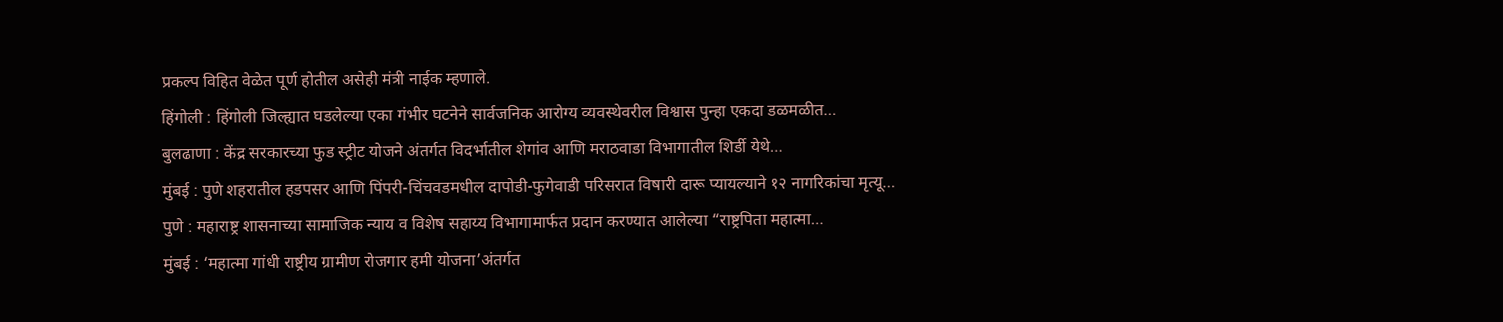प्रकल्प विहित वेळेत पूर्ण होतील असेही मंत्री नाईक म्हणाले.
हिंगोली : हिंगोली जिल्ह्यात घडलेल्या एका गंभीर घटनेने सार्वजनिक आरोग्य व्यवस्थेवरील विश्वास पुन्हा एकदा डळमळीत…
बुलढाणा : केंद्र सरकारच्या फुड स्ट्रीट योजने अंतर्गत विदर्भातील शेगांव आणि मराठवाडा विभागातील शिर्डी येथे…
मुंबई : पुणे शहरातील हडपसर आणि पिंपरी-चिंचवडमधील दापोडी-फुगेवाडी परिसरात विषारी दारू प्यायल्याने १२ नागरिकांचा मृत्यू…
पुणे : महाराष्ट्र शासनाच्या सामाजिक न्याय व विशेष सहाय्य विभागामार्फत प्रदान करण्यात आलेल्या “राष्ट्रपिता महात्मा…
मुंबई : ‘महात्मा गांधी राष्ट्रीय ग्रामीण रोजगार हमी योजना’अंतर्गत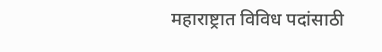महाराष्ट्रात विविध पदांसाठी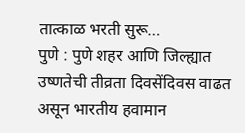तात्काळ भरती सुरू…
पुणे : पुणे शहर आणि जिल्ह्यात उष्णतेची तीव्रता दिवसेंदिवस वाढत असून भारतीय हवामान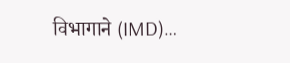विभागाने (IMD)…